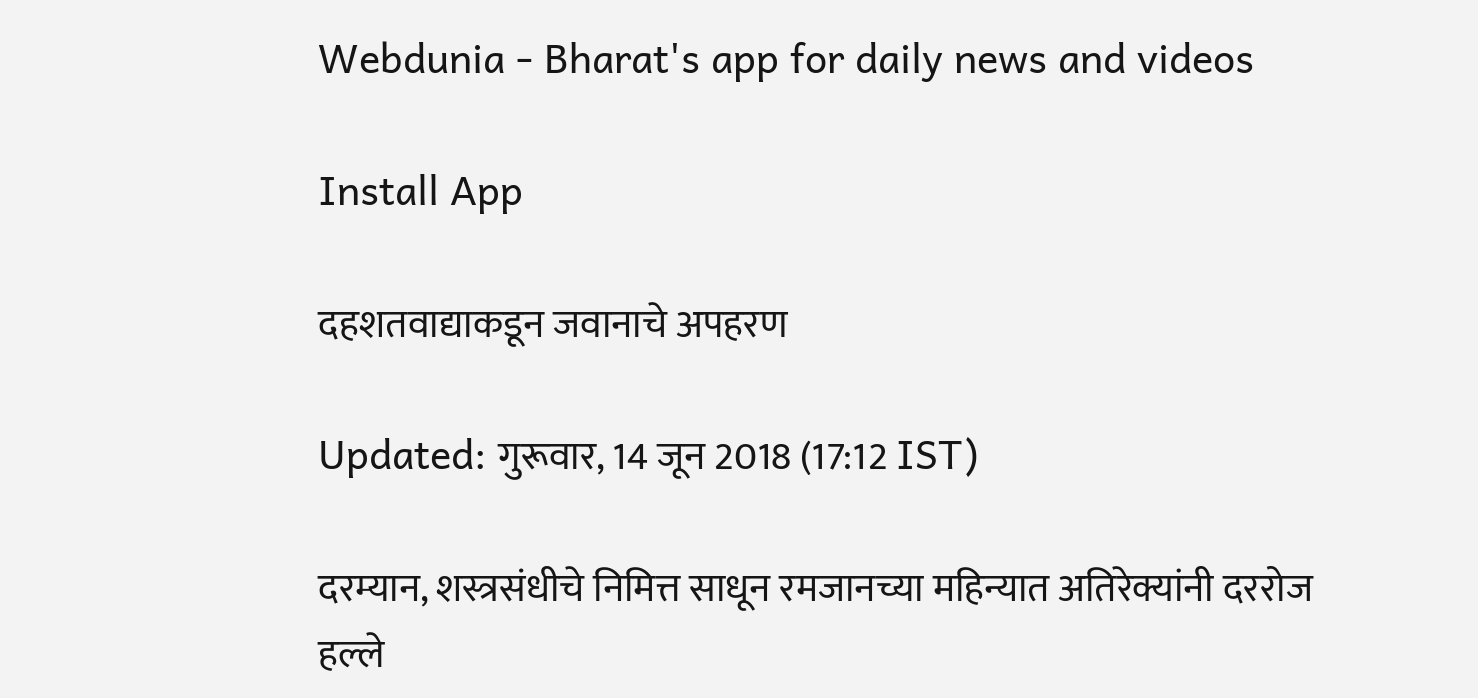Webdunia - Bharat's app for daily news and videos

Install App

दहशतवाद्याकडून जवानाचे अपहरण

Updated: गुरूवार, 14 जून 2018 (17:12 IST)

दरम्यान, शस्त्रसंधीचे निमित्त साधून रमजानच्या महिन्यात अतिरेक्यांनी दररोज हल्ले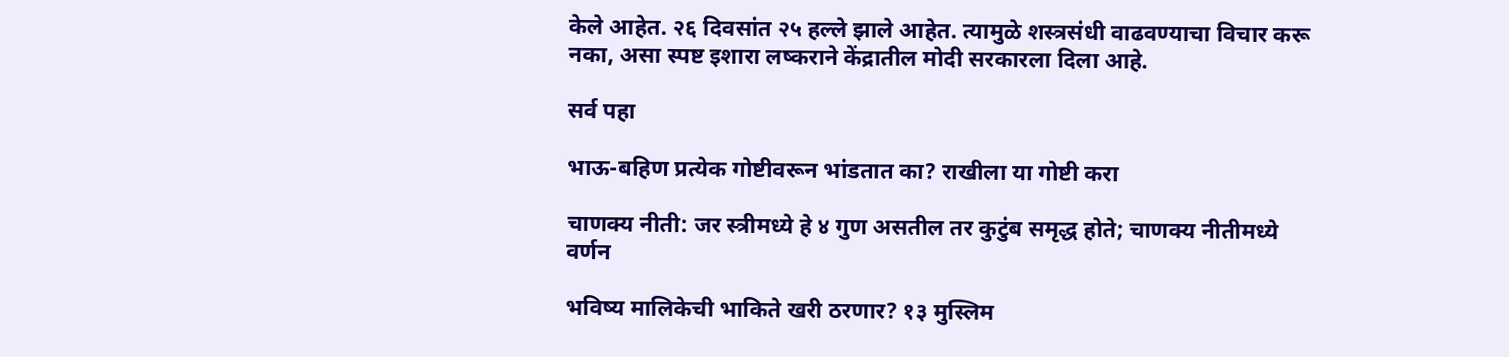केले आहेत. २६ दिवसांत २५ हल्ले झाले आहेत. त्यामुळे शस्त्रसंधी वाढवण्याचा विचार करू नका, असा स्पष्ट इशारा लष्कराने केंद्रातील मोदी सरकारला दिला आहे.

सर्व पहा

भाऊ-बहिण प्रत्येक गोष्टीवरून भांडतात का? राखीला या गोष्टी करा

चाणक्य नीती: जर स्त्रीमध्ये हे ४ गुण असतील तर कुटुंब समृद्ध होते; चाणक्य नीतीमध्ये वर्णन

भविष्य मालिकेची भाकिते खरी ठरणार? १३ मुस्लिम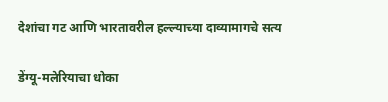देशांचा गट आणि भारतावरील हल्ल्याच्या दाव्यामागचे सत्य

डेंग्यू-मलेरियाचा धोका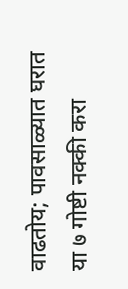वाढतोय; पावसाळ्यात घरात या ७ गोष्टी नक्की करा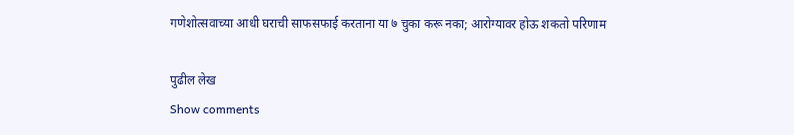गणेशोत्सवाच्या आधी घराची साफसफाई करताना या ७ चुका करू नका; आरोग्यावर होऊ शकतो परिणाम

पुढील लेख
Show comments